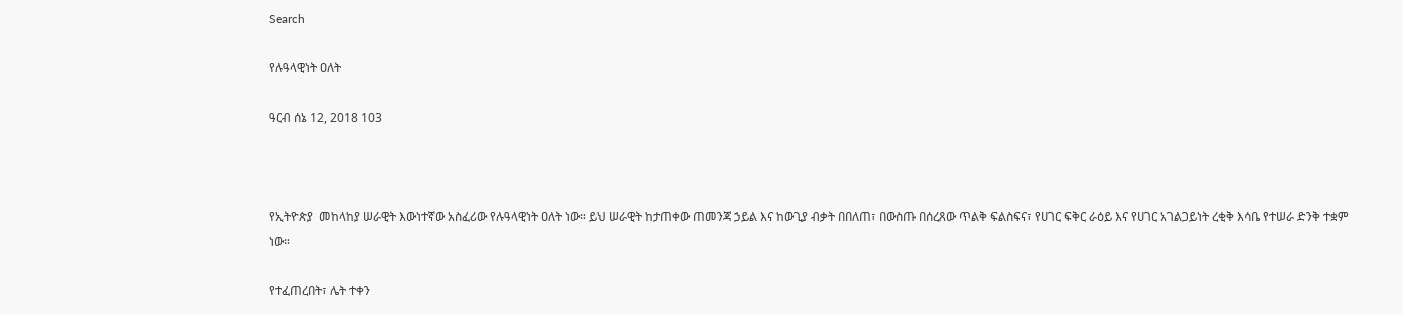Search

የሉዓላዊነት ዐለት

ዓርብ ሰኔ 12, 2018 103



የኢትዮጵያ  መከላከያ ሠራዊት እውነተኛው አስፈሪው የሉዓላዊነት ዐለት ነው። ይህ ሠራዊት ከታጠቀው ጠመንጃ ኃይል እና ከውጊያ ብቃት በበለጠ፣ በውስጡ በሰረጸው ጥልቅ ፍልስፍና፣ የሀገር ፍቅር ራዕይ እና የሀገር አገልጋይነት ረቂቅ እሳቤ የተሠራ ድንቅ ተቋም ነው።

የተፈጠረበት፣ ሌት ተቀን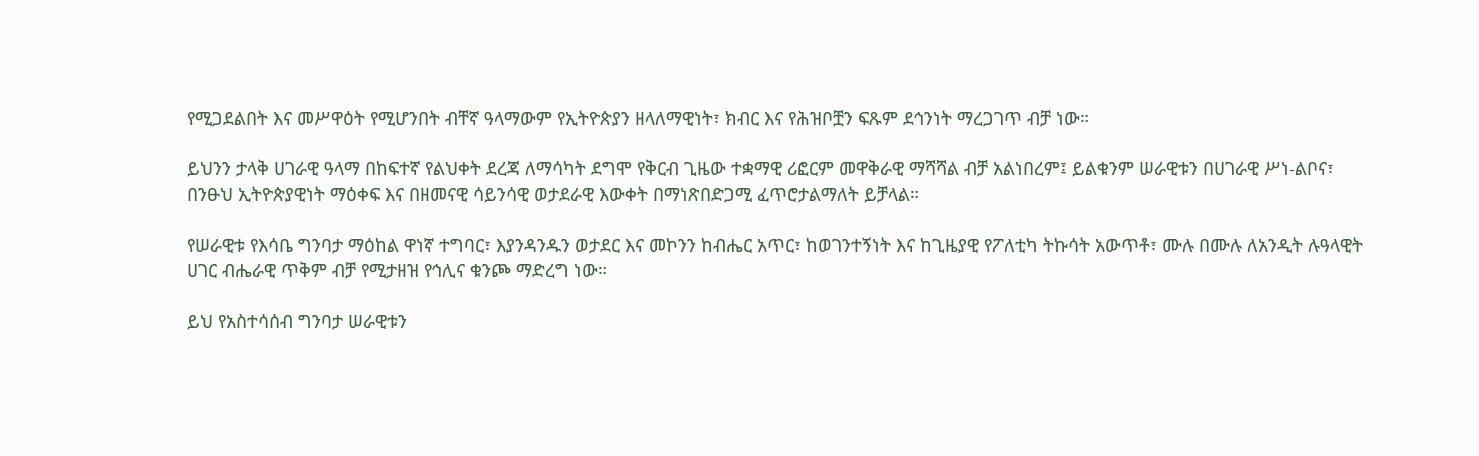የሚጋደልበት እና መሥዋዕት የሚሆንበት ብቸኛ ዓላማውም የኢትዮጵያን ዘላለማዊነት፣ ክብር እና የሕዝቦቿን ፍጹም ደኅንነት ማረጋገጥ ብቻ ነው።

ይህንን ታላቅ ሀገራዊ ዓላማ በከፍተኛ የልህቀት ደረጃ ለማሳካት ደግሞ የቅርብ ጊዜው ተቋማዊ ሪፎርም መዋቅራዊ ማሻሻል ብቻ አልነበረም፤ ይልቁንም ሠራዊቱን በሀገራዊ ሥነ-ልቦና፣ በንፁህ ኢትዮጵያዊነት ማዕቀፍ እና በዘመናዊ ሳይንሳዊ ወታደራዊ እውቀት በማነጽበድጋሚ ፈጥሮታልማለት ይቻላል።

የሠራዊቱ የእሳቤ ግንባታ ማዕከል ዋነኛ ተግባር፣ እያንዳንዱን ወታደር እና መኮንን ከብሔር አጥር፣ ከወገንተኝነት እና ከጊዜያዊ የፖለቲካ ትኩሳት አውጥቶ፣ ሙሉ በሙሉ ለአንዲት ሉዓላዊት ሀገር ብሔራዊ ጥቅም ብቻ የሚታዘዝ የኅሊና ቁንጮ ማድረግ ነው።

ይህ የአስተሳሰብ ግንባታ ሠራዊቱን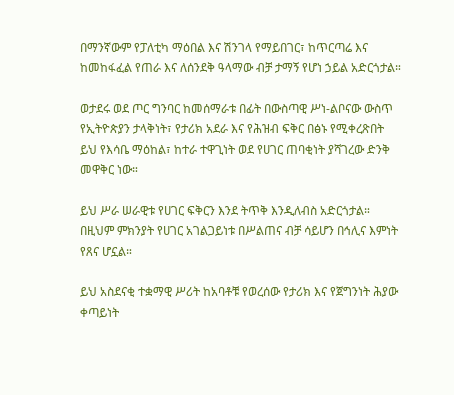በማንኛውም የፓለቲካ ማዕበል እና ሽንገላ የማይበገር፣ ከጥርጣሬ እና ከመከፋፈል የጠራ እና ለሰንደቅ ዓላማው ብቻ ታማኝ የሆነ ኃይል አድርጎታል።

ወታደሩ ወደ ጦር ግንባር ከመሰማራቱ በፊት በውስጣዊ ሥነ-ልቦናው ውስጥ የኢትዮጵያን ታላቅነት፣ የታሪክ አደራ እና የሕዝብ ፍቅር በፅኑ የሚቀረጽበት ይህ የእሳቤ ማዕከል፣ ከተራ ተዋጊነት ወደ የሀገር ጠባቂነት ያሻገረው ድንቅ መዋቅር ነው።

ይህ ሥራ ሠራዊቱ የሀገር ፍቅርን እንደ ትጥቅ እንዲለብስ አድርጎታል። በዚህም ምክንያት የሀገር አገልጋይነቱ በሥልጠና ብቻ ሳይሆን በኅሊና እምነት የጸና ሆኗል።

ይህ አስደናቂ ተቋማዊ ሥሪት ከአባቶቹ የወረሰው የታሪክ እና የጀግንነት ሕያው ቀጣይነት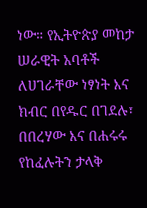ነው። የኢትዮጵያ መከታ ሠራዊት አባቶች ለሀገራቸው ነፃነት እና ክብር በየዱር በገደሉ፣ በበረሃው እና በሐሩሩ የከፈሉትን ታላቅ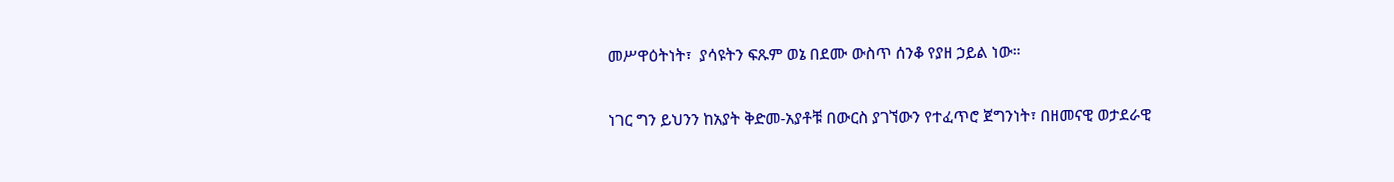መሥዋዕትነት፣  ያሳዩትን ፍጹም ወኔ በደሙ ውስጥ ሰንቆ የያዘ ኃይል ነው።

ነገር ግን ይህንን ከአያት ቅድመ-አያቶቹ በውርስ ያገኘውን የተፈጥሮ ጀግንነት፣ በዘመናዊ ወታደራዊ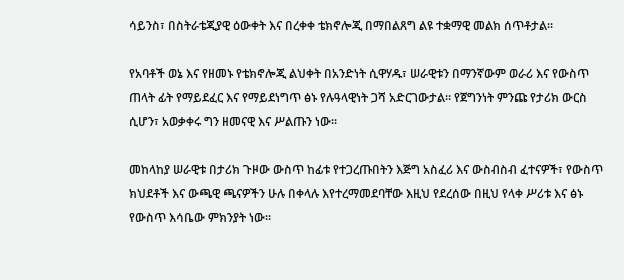ሳይንስ፣ በስትራቴጂያዊ ዕውቀት እና በረቀቀ ቴክኖሎጂ በማበልጸግ ልዩ ተቋማዊ መልክ ሰጥቶታል።

የአባቶች ወኔ እና የዘመኑ የቴክኖሎጂ ልህቀት በአንድነት ሲዋሃዱ፣ ሠራዊቱን በማንኛውም ወራሪ እና የውስጥ ጠላት ፊት የማይደፈር እና የማይደነግጥ ፅኑ የሉዓላዊነት ጋሻ አድርገውታል። የጀግንነት ምንጩ የታሪክ ውርስ ሲሆን፣ አወቃቀሩ ግን ዘመናዊ እና ሥልጡን ነው።

መከላከያ ሠራዊቱ በታሪክ ጉዞው ውስጥ ከፊቱ የተጋረጡበትን እጅግ አስፈሪ እና ውስብስብ ፈተናዎች፣ የውስጥ ክህደቶች እና ውጫዊ ጫናዎችን ሁሉ በቀላሉ እየተረማመደባቸው እዚህ የደረሰው በዚህ የላቀ ሥሪቱ እና ፅኑ የውስጥ እሳቤው ምክንያት ነው።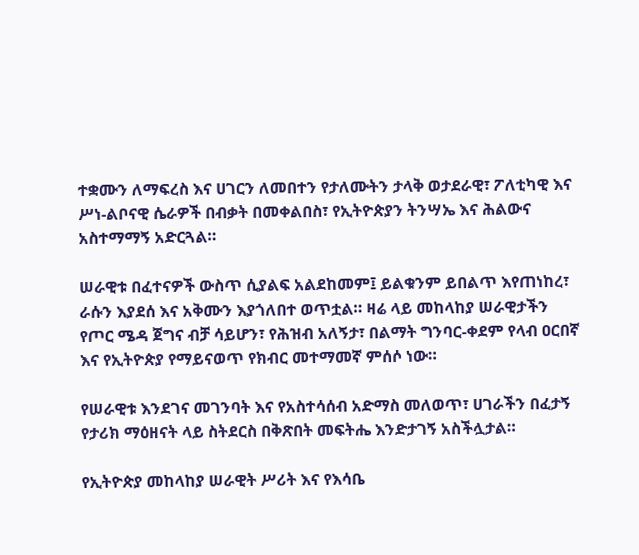ተቋሙን ለማፍረስ እና ሀገርን ለመበተን የታለሙትን ታላቅ ወታደራዊ፣ ፖለቲካዊ እና ሥነ-ልቦናዊ ሴራዎች በብቃት በመቀልበስ፣ የኢትዮጵያን ትንሣኤ እና ሕልውና አስተማማኝ አድርጓል።

ሠራዊቱ በፈተናዎች ውስጥ ሲያልፍ አልደከመም፤ ይልቁንም ይበልጥ እየጠነከረ፣ ራሱን እያደሰ እና አቅሙን እያጎለበተ ወጥቷል። ዛሬ ላይ መከላከያ ሠራዊታችን የጦር ሜዳ ጀግና ብቻ ሳይሆን፣ የሕዝብ አለኝታ፣ በልማት ግንባር-ቀደም የላብ ዐርበኛ እና የኢትዮጵያ የማይናወጥ የክብር መተማመኛ ምሰሶ ነው።

የሠራዊቱ እንደገና መገንባት እና የአስተሳሰብ አድማስ መለወጥ፣ ሀገራችን በፈታኝ የታሪክ ማዕዘናት ላይ ስትደርስ በቅጽበት መፍትሔ እንድታገኝ አስችሏታል።

የኢትዮጵያ መከላከያ ሠራዊት ሥሪት እና የእሳቤ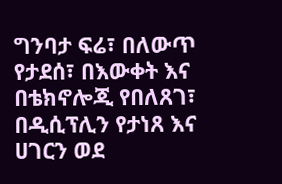ግንባታ ፍሬ፣ በለውጥ የታደሰ፣ በእውቀት እና በቴክኖሎጂ የበለጸገ፣ በዲሲፕሊን የታነጸ እና ሀገርን ወደ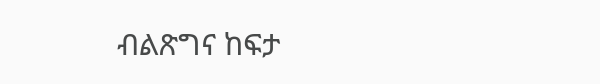ብልጽግና ከፍታ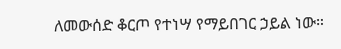ለመውሰድ ቆርጦ የተነሣ የማይበገር ኃይል ነው።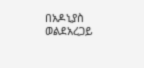በአዶኒያስ ወልደአረጋይ